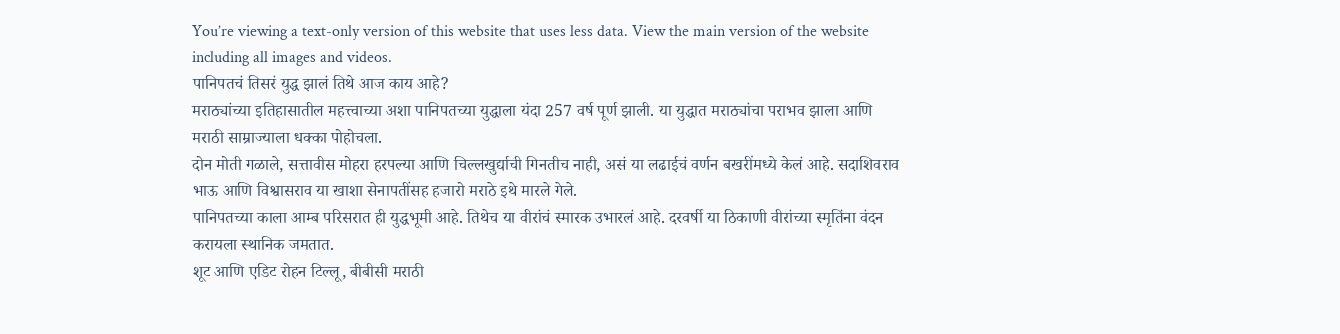You’re viewing a text-only version of this website that uses less data. View the main version of the website including all images and videos.
पानिपतचं तिसरं युद्ध झालं तिथे आज काय आहे?
मराठ्यांच्या इतिहासातील महत्त्वाच्या अशा पानिपतच्या युद्धाला यंदा 257 वर्ष पूर्ण झाली. या युद्धात मराठ्यांचा पराभव झाला आणि मराठी साम्राज्याला धक्का पोहोचला.
दोन मोती गळाले, सत्तावीस मोहरा हरपल्या आणि चिल्लखुर्द्याची गिनतीच नाही, असं या लढाईचं वर्णन बखरींमध्ये केलं आहे. सदाशिवराव भाऊ आणि विश्वासराव या खाशा सेनापतींसह हजारो मराठे इथे मारले गेले.
पानिपतच्या काला आम्ब परिसरात ही युद्धभूमी आहे. तिथेच या वीरांचं स्मारक उभारलं आहे. दरवर्षी या ठिकाणी वीरांच्या स्मृतिंना वंदन करायला स्थानिक जमतात.
शूट आणि एडिट रोहन टिल्लू, बीबीसी मराठी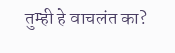तुम्ही हे वाचलंत का?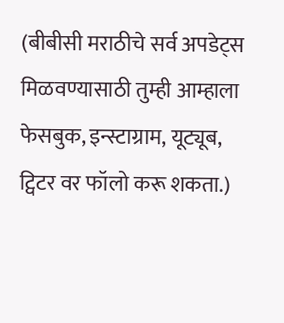(बीबीसी मराठीचे सर्व अपडेट्स मिळवण्यासाठी तुम्ही आम्हाला फेसबुक, इन्स्टाग्राम, यूट्यूब, ट्विटर वर फॉलो करू शकता.)